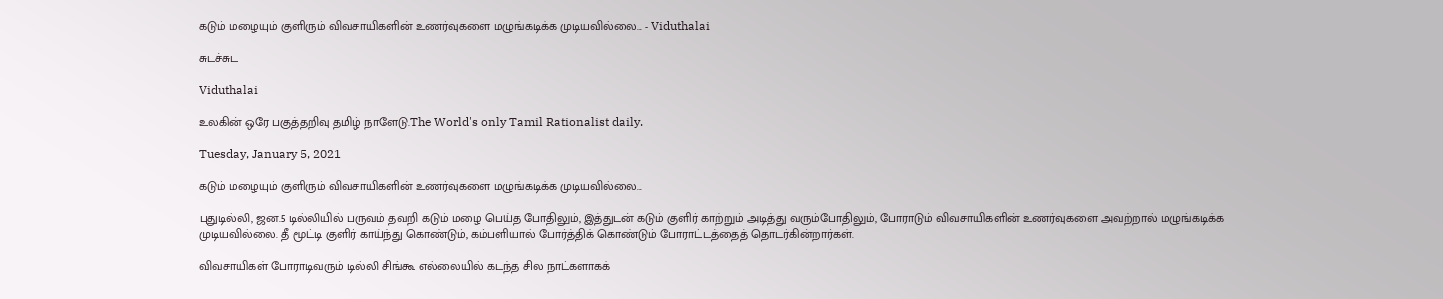கடும் மழையும் குளிரும் விவசாயிகளின் உணர்வுகளை மழுங்கடிக்க முடியவில்லை... - Viduthalai

சுடச்சுட

Viduthalai

உலகின் ஒரே பகுத்தறிவு தமிழ் நாளேடு.The World's only Tamil Rationalist daily.

Tuesday, January 5, 2021

கடும் மழையும் குளிரும் விவசாயிகளின் உணர்வுகளை மழுங்கடிக்க முடியவில்லை...

புதுடில்லி, ஜன.5 டில்லியில் பருவம் தவறி கடும் மழை பெய்த போதிலும், இத்துடன் கடும் குளிர் காற்றும் அடித்து வரும்போதிலும், போராடும் விவசாயிகளின் உணர்வுகளை அவற்றால் மழுங்கடிக்க முடியவில்லை. தீ மூட்டி குளிர் காய்ந்து கொண்டும், கம்பளியால் போர்த்திக் கொண்டும் போராட்டத்தைத் தொடர்கின்றார்கள்.

விவசாயிகள் போராடிவரும் டில்லி சிங்கூ எல்லையில் கடந்த சில நாட்களாகக்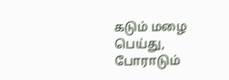கடும் மழை பெய்து, போராடும்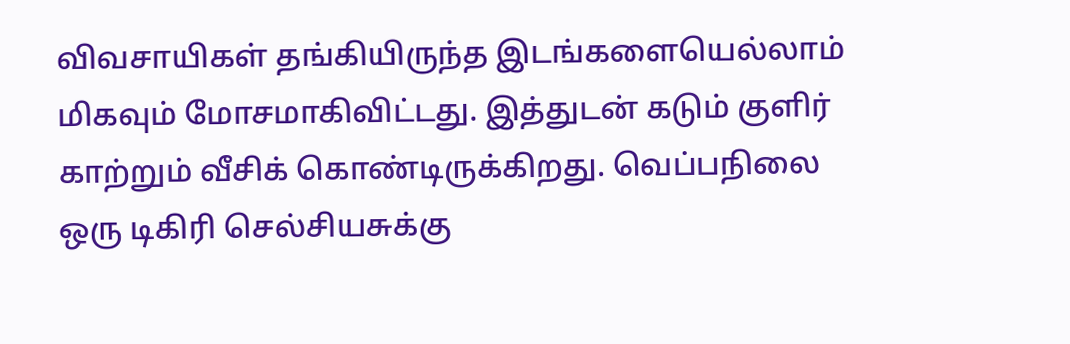விவசாயிகள் தங்கியிருந்த இடங்களையெல்லாம் மிகவும் மோசமாகிவிட்டது. இத்துடன் கடும் குளிர் காற்றும் வீசிக் கொண்டிருக்கிறது. வெப்பநிலை ஒரு டிகிரி செல்சியசுக்கு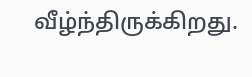வீழ்ந்திருக்கிறது.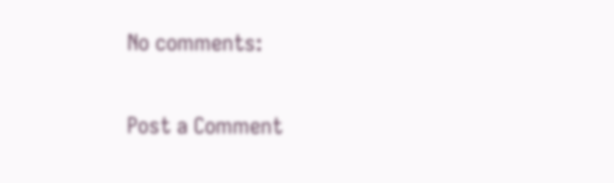No comments:

Post a Comment